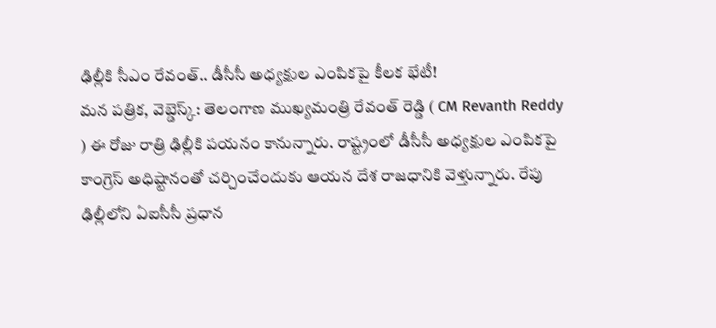ఢిల్లీకి సీఎం రేవంత్.. డీసీసీ అధ్యక్షుల ఎంపికపై కీలక భేటీ!
మన పత్రిక, వెబ్డెస్క్: తెలంగాణ ముఖ్యమంత్రి రేవంత్ రెడ్డి ( CM Revanth Reddy ) ఈ రోజు రాత్రి ఢిల్లీకి పయనం కానున్నారు. రాష్ట్రంలో డీసీసీ అధ్యక్షుల ఎంపికపై కాంగ్రెస్ అధిష్టానంతో చర్చించేందుకు ఆయన దేశ రాజధానికి వెళ్తున్నారు. రేపు ఢిల్లీలోని ఏఐసీసీ ప్రధాన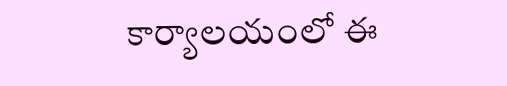కార్యాలయంలో ఈ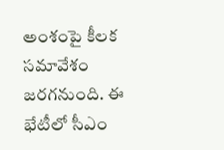అంశంపై కీలక సమావేశం జరగనుంది. ఈ భేటీలో సీఎం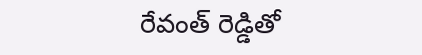రేవంత్ రెడ్డితో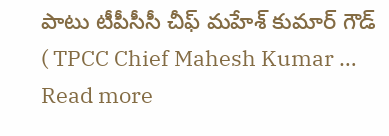పాటు టీపీసీసీ చీఫ్ మహేశ్ కుమార్ గౌడ్ ( TPCC Chief Mahesh Kumar … Read more